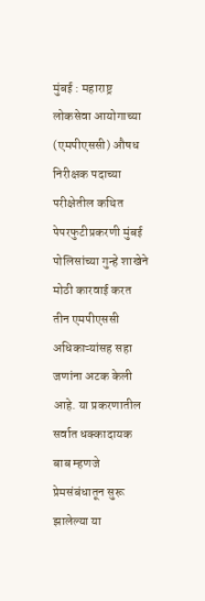मुंबई : महाराष्ट्र लोकसेवा आयोगाच्या (एमपीएससी) औषध निरीक्षक पदाच्या परीक्षेतील कथित पेपरफुटीप्रकरणी मुंबई पोलिसांच्या गुन्हे शाखेने मोठी कारवाई करत तीन एमपीएससी अधिकाऱ्यांसह सहा जणांना अटक केली आहे. या प्रकरणातील सर्वात धक्कादायक बाब म्हणजे प्रेमसंबंधातून सुरू झालेल्या या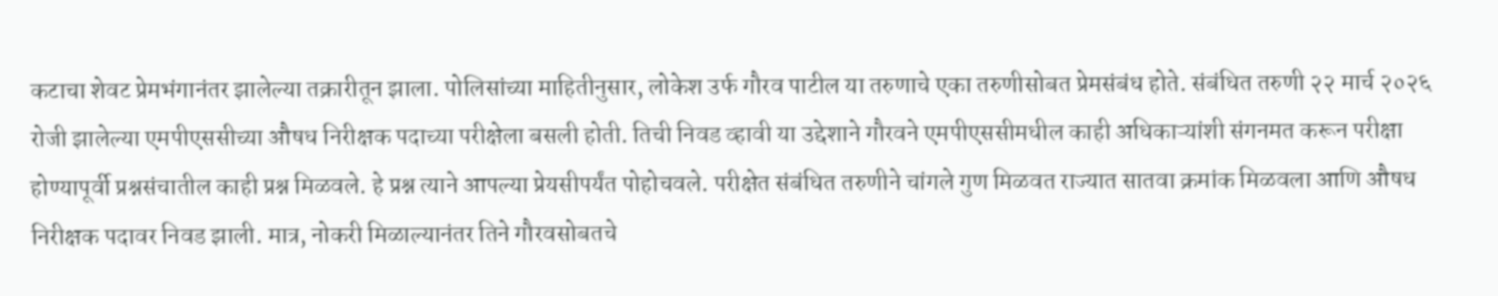कटाचा शेवट प्रेमभंगानंतर झालेल्या तक्रारीतून झाला. पोलिसांच्या माहितीनुसार, लोकेश उर्फ गौरव पाटील या तरुणाचे एका तरुणीसोबत प्रेमसंबंध होते. संबंधित तरुणी २२ मार्च २०२६ रोजी झालेल्या एमपीएससीच्या औषध निरीक्षक पदाच्या परीक्षेला बसली होती. तिची निवड व्हावी या उद्देशाने गौरवने एमपीएससीमधील काही अधिकाऱ्यांशी संगनमत करून परीक्षा होण्यापूर्वी प्रश्नसंचातील काही प्रश्न मिळवले. हे प्रश्न त्याने आपल्या प्रेयसीपर्यंत पोहोचवले. परीक्षेत संबंधित तरुणीने चांगले गुण मिळवत राज्यात सातवा क्रमांक मिळवला आणि औषध निरीक्षक पदावर निवड झाली. मात्र, नोकरी मिळाल्यानंतर तिने गौरवसोबतचे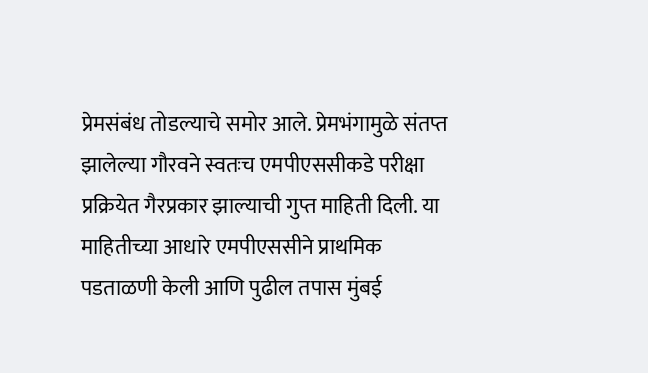प्रेमसंबंध तोडल्याचे समोर आले. प्रेमभंगामुळे संतप्त झालेल्या गौरवने स्वतःच एमपीएससीकडे परीक्षा प्रक्रियेत गैरप्रकार झाल्याची गुप्त माहिती दिली. या माहितीच्या आधारे एमपीएससीने प्राथमिक पडताळणी केली आणि पुढील तपास मुंबई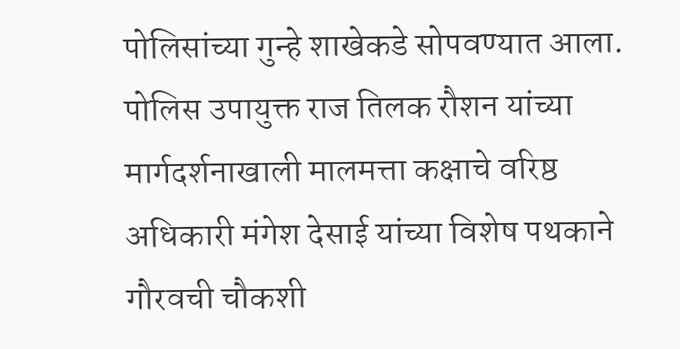पोलिसांच्या गुन्हे शाखेकडे सोपवण्यात आला. पोलिस उपायुक्त राज तिलक रौशन यांच्या मार्गदर्शनाखाली मालमत्ता कक्षाचे वरिष्ठ अधिकारी मंगेश देसाई यांच्या विशेष पथकाने गौरवची चौकशी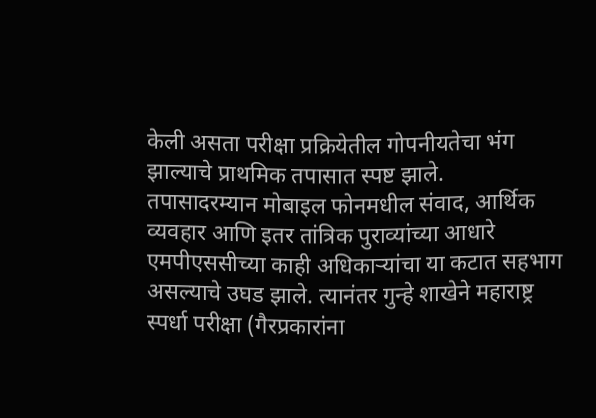केली असता परीक्षा प्रक्रियेतील गोपनीयतेचा भंग झाल्याचे प्राथमिक तपासात स्पष्ट झाले.
तपासादरम्यान मोबाइल फोनमधील संवाद, आर्थिक व्यवहार आणि इतर तांत्रिक पुराव्यांच्या आधारे एमपीएससीच्या काही अधिकाऱ्यांचा या कटात सहभाग असल्याचे उघड झाले. त्यानंतर गुन्हे शाखेने महाराष्ट्र स्पर्धा परीक्षा (गैरप्रकारांना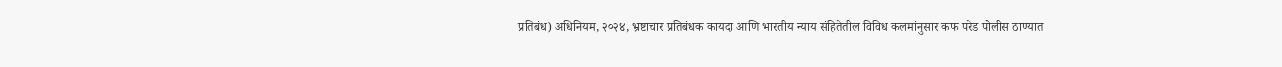प्रतिबंध) अधिनियम, २०२४, भ्रष्टाचार प्रतिबंधक कायदा आणि भारतीय न्याय संहितेतील विविध कलमांनुसार कफ परेड पोलीस ठाण्यात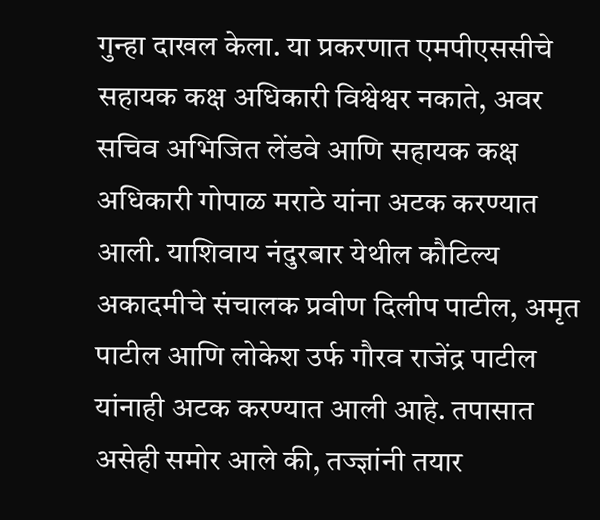गुन्हा दाखल केला. या प्रकरणात एमपीएससीचे सहायक कक्ष अधिकारी विश्वेश्वर नकाते, अवर सचिव अभिजित लेंडवे आणि सहायक कक्ष अधिकारी गोपाळ मराठे यांना अटक करण्यात आली. याशिवाय नंदुरबार येथील कौटिल्य अकादमीचे संचालक प्रवीण दिलीप पाटील, अमृत पाटील आणि लोकेश उर्फ गौरव राजेंद्र पाटील यांनाही अटक करण्यात आली आहे. तपासात असेही समोर आले की, तज्ज्ञांनी तयार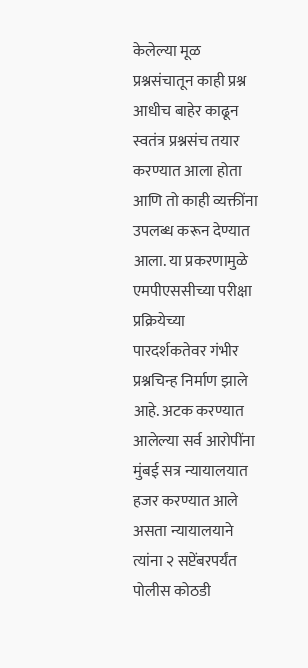केलेल्या मूळ प्रश्नसंचातून काही प्रश्न आधीच बाहेर काढून स्वतंत्र प्रश्नसंच तयार करण्यात आला होता आणि तो काही व्यक्तींना उपलब्ध करून देण्यात आला. या प्रकरणामुळे एमपीएससीच्या परीक्षा प्रक्रियेच्या पारदर्शकतेवर गंभीर प्रश्नचिन्ह निर्माण झाले आहे. अटक करण्यात आलेल्या सर्व आरोपींना मुंबई सत्र न्यायालयात हजर करण्यात आले असता न्यायालयाने त्यांना २ सप्टेंबरपर्यंत पोलीस कोठडी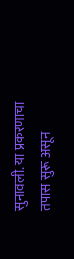सुनावली. या प्रकरणाचा तपास सुरू असून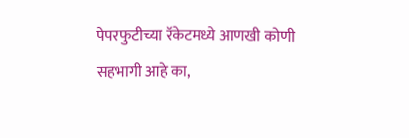पेपरफुटीच्या रॅकेटमध्ये आणखी कोणी सहभागी आहे का,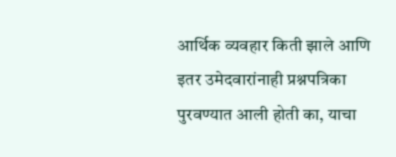आर्थिक व्यवहार किती झाले आणि इतर उमेदवारांनाही प्रश्नपत्रिका पुरवण्यात आली होती का, याचा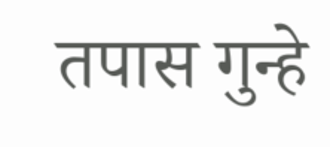तपास गुन्हे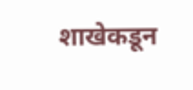शाखेकडून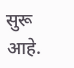सुरू आहे.